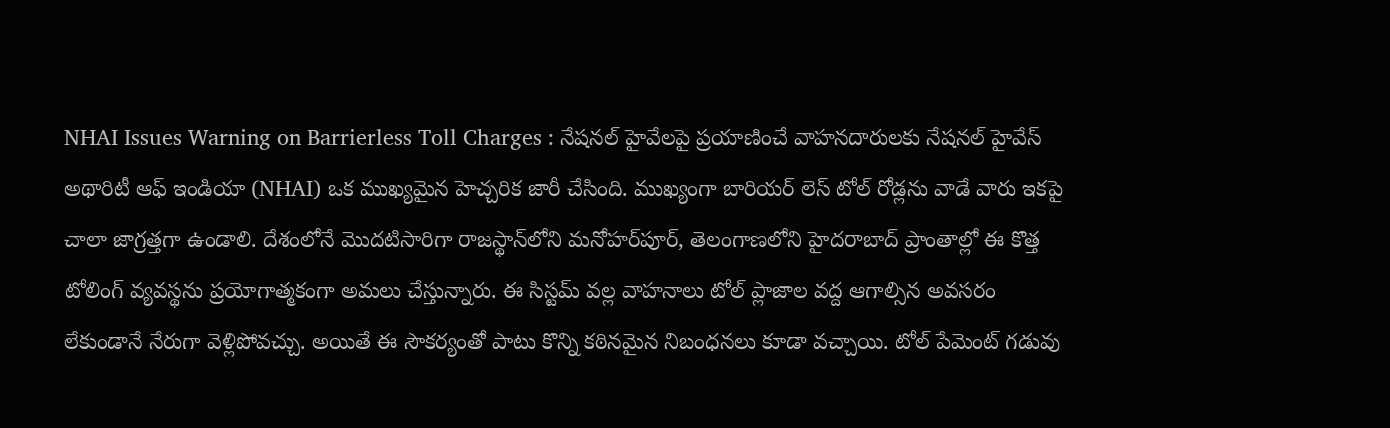NHAI Issues Warning on Barrierless Toll Charges : నేషనల్ హైవేలపై ప్రయాణించే వాహనదారులకు నేషనల్ హైవేస్ అథారిటీ ఆఫ్ ఇండియా (NHAI) ఒక ముఖ్యమైన హెచ్చరిక జారీ చేసింది. ముఖ్యంగా బారియర్ లెస్ టోల్ రోడ్లను వాడే వారు ఇకపై చాలా జాగ్రత్తగా ఉండాలి. దేశంలోనే మొదటిసారిగా రాజస్థాన్‌లోని మనోహర్‌పూర్, తెలంగాణలోని హైదరాబాద్ ప్రాంతాల్లో ఈ కొత్త టోలింగ్ వ్యవస్థను ప్రయోగాత్మకంగా అమలు చేస్తున్నారు. ఈ సిస్టమ్ వల్ల వాహనాలు టోల్ ప్లాజాల వద్ద ఆగాల్సిన అవసరం లేకుండానే నేరుగా వెళ్లిపోవచ్చు. అయితే ఈ సౌకర్యంతో పాటు కొన్ని కఠినమైన నిబంధనలు కూడా వచ్చాయి. టోల్ పేమెంట్ గడువు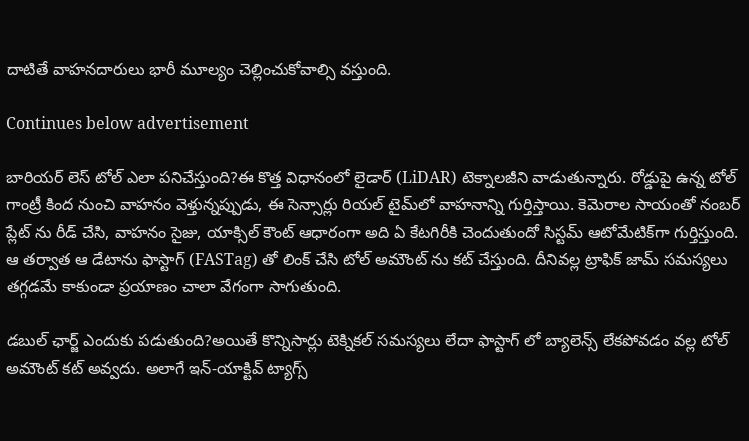దాటితే వాహనదారులు భారీ మూల్యం చెల్లించుకోవాల్సి వస్తుంది.

Continues below advertisement

బారియర్ లెస్ టోల్ ఎలా పనిచేస్తుంది?ఈ కొత్త విధానంలో లైడార్ (LiDAR) టెక్నాలజీని వాడుతున్నారు. రోడ్డుపై ఉన్న టోల్ గాంట్రీ కింద నుంచి వాహనం వెళ్తున్నప్పుడు, ఈ సెన్సార్లు రియల్ టైమ్‌లో వాహనాన్ని గుర్తిస్తాయి. కెమెరాల సాయంతో నంబర్ ప్లేట్ ను రీడ్ చేసి, వాహనం సైజు, యాక్సిల్ కౌంట్ ఆధారంగా అది ఏ కేటగిరీకి చెందుతుందో సిస్టమ్ ఆటోమేటిక్‌గా గుర్తిస్తుంది. ఆ తర్వాత ఆ డేటాను ఫాస్టాగ్ (FASTag) తో లింక్ చేసి టోల్ అమౌంట్ ను కట్ చేస్తుంది. దీనివల్ల ట్రాఫిక్ జామ్ సమస్యలు తగ్గడమే కాకుండా ప్రయాణం చాలా వేగంగా సాగుతుంది.

డబుల్ ఛార్జ్ ఎందుకు పడుతుంది?అయితే కొన్నిసార్లు టెక్నికల్ సమస్యలు లేదా ఫాస్టాగ్ లో బ్యాలెన్స్ లేకపోవడం వల్ల టోల్ అమౌంట్ కట్ అవ్వదు. అలాగే ఇన్-యాక్టివ్ ట్యాగ్స్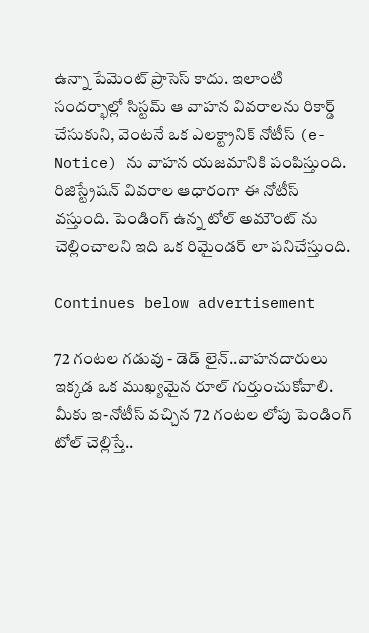ఉన్నా పేమెంట్ ప్రాసెస్ కాదు. ఇలాంటి సందర్భాల్లో సిస్టమ్ ఆ వాహన వివరాలను రికార్డ్ చేసుకుని, వెంటనే ఒక ఎలక్ట్రానిక్ నోటీస్ (e-Notice) ను వాహన యజమానికి పంపిస్తుంది. రిజిస్ట్రేషన్ వివరాల ఆధారంగా ఈ నోటీస్ వస్తుంది. పెండింగ్ ఉన్న టోల్ అమౌంట్ ను చెల్లించాలని ఇది ఒక రిమైండర్ లా పనిచేస్తుంది.

Continues below advertisement

72 గంటల గడువు - డెడ్ లైన్..వాహనదారులు ఇక్కడ ఒక ముఖ్యమైన రూల్ గుర్తుంచుకోవాలి. మీకు ఇ-నోటీస్ వచ్చిన 72 గంటల లోపు పెండింగ్ టోల్ చెల్లిస్తే..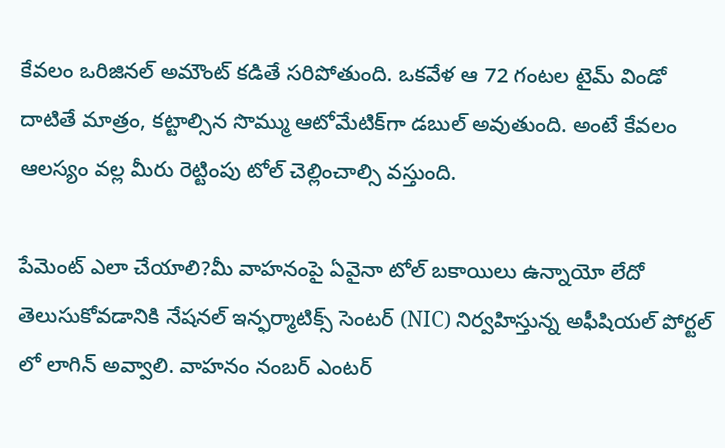కేవలం ఒరిజినల్ అమౌంట్ కడితే సరిపోతుంది. ఒకవేళ ఆ 72 గంటల టైమ్ విండో దాటితే మాత్రం, కట్టాల్సిన సొమ్ము ఆటోమేటిక్‌గా డబుల్ అవుతుంది. అంటే కేవలం ఆలస్యం వల్ల మీరు రెట్టింపు టోల్ చెల్లించాల్సి వస్తుంది.

పేమెంట్ ఎలా చేయాలి?మీ వాహనంపై ఏవైనా టోల్ బకాయిలు ఉన్నాయో లేదో తెలుసుకోవడానికి నేషనల్ ఇన్ఫర్మాటిక్స్ సెంటర్ (NIC) నిర్వహిస్తున్న అఫీషియల్ పోర్టల్ లో లాగిన్ అవ్వాలి. వాహనం నంబర్ ఎంటర్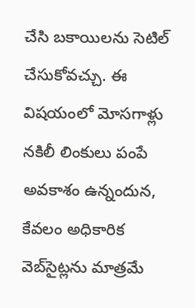చేసి బకాయిలను సెటిల్ చేసుకోవచ్చు. ఈ విషయంలో మోసగాళ్లు నకిలీ లింకులు పంపే అవకాశం ఉన్నందున, కేవలం అధికారిక వెబ్‌సైట్లను మాత్రమే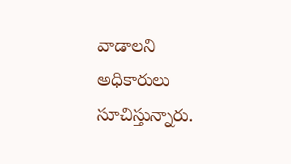వాడాలని అధికారులు సూచిస్తున్నారు.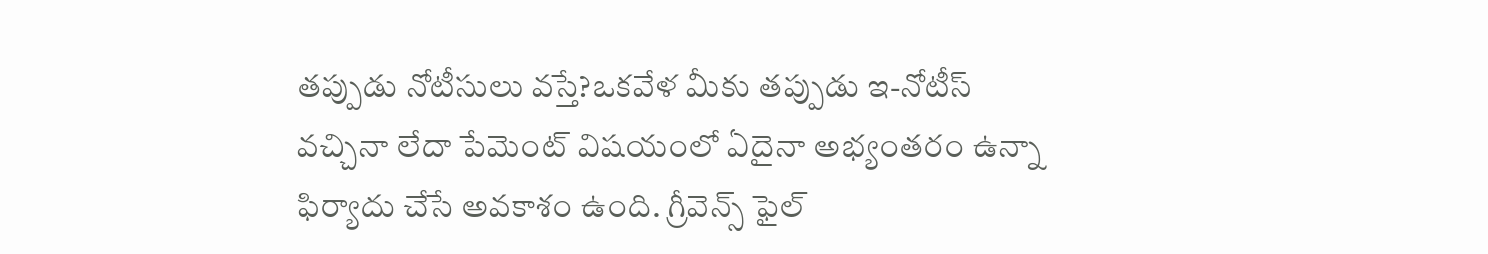తప్పుడు నోటీసులు వస్తే?ఒకవేళ మీకు తప్పుడు ఇ-నోటీస్ వచ్చినా లేదా పేమెంట్ విషయంలో ఏదైనా అభ్యంతరం ఉన్నా ఫిర్యాదు చేసే అవకాశం ఉంది. గ్రీవెన్స్ ఫైల్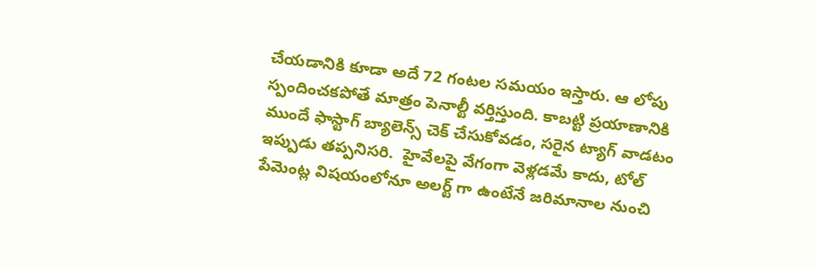చేయడానికి కూడా అదే 72 గంటల సమయం ఇస్తారు. ఆ లోపు స్పందించకపోతే మాత్రం పెనాల్టీ వర్తిస్తుంది. కాబట్టి ప్రయాణానికి ముందే ఫాస్టాగ్ బ్యాలెన్స్ చెక్ చేసుకోవడం, సరైన ట్యాగ్ వాడటం ఇప్పుడు తప్పనిసరి.  హైవేలపై వేగంగా వెళ్లడమే కాదు, టోల్ పేమెంట్ల విషయంలోనూ అలర్ట్ గా ఉంటేనే జరిమానాల నుంచి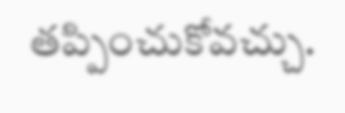తప్పించుకోవచ్చు.